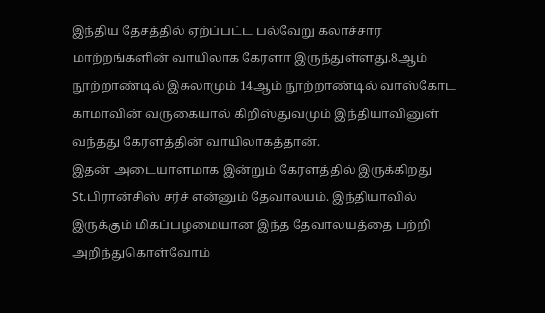இந்திய தேசத்தில் ஏற்ப்பட்ட பல்வேறு கலாச்சார மாற்றங்களின் வாயிலாக கேரளா இருந்துள்ளது.8ஆம் நூற்றாண்டில் இசுலாமும் 14ஆம் நூற்றாண்டில் வாஸ்கோட காமாவின் வருகையால் கிறிஸ்துவமும் இந்தியாவினுள் வந்தது கேரளத்தின் வாயிலாகத்தான்.
இதன் அடையாளமாக இன்றும் கேரளத்தில் இருக்கிறது St.பிரான்சிஸ் சர்ச் என்னும் தேவாலயம். இந்தியாவில் இருக்கும் மிகப்பழமையான இந்த தேவாலயத்தை பற்றி அறிந்துகொள்வோம்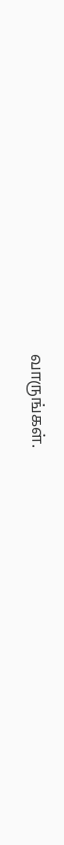வாருங்கள்.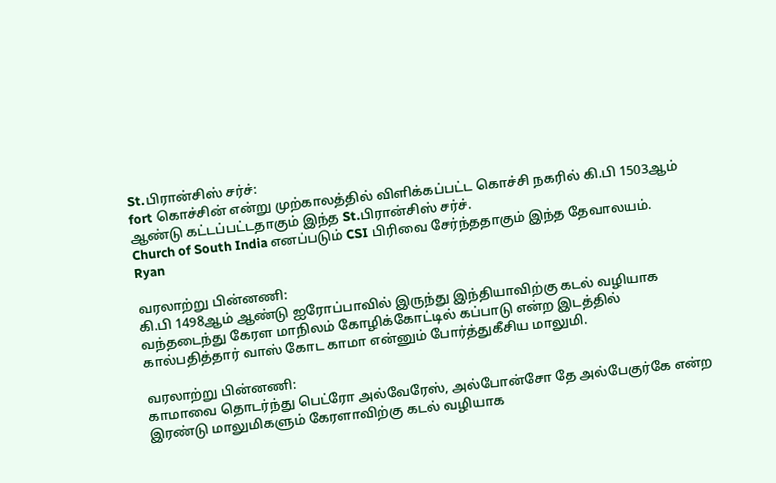St.பிரான்சிஸ் சர்ச்:
fort கொச்சின் என்று முற்காலத்தில் விளிக்கப்பட்ட கொச்சி நகரில் கி.பி 1503ஆம் ஆண்டு கட்டப்பட்டதாகும் இந்த St.பிரான்சிஸ் சர்ச்.
Church of South India எனப்படும் CSI பிரிவை சேர்ந்ததாகும் இந்த தேவாலயம்.
Ryan

வரலாற்று பின்னணி:
கி.பி 1498ஆம் ஆண்டு ஐரோப்பாவில் இருந்து இந்தியாவிற்கு கடல் வழியாக வந்தடைந்து கேரள மாநிலம் கோழிக்கோட்டில் கப்பாடு என்ற இடத்தில் கால்பதித்தார் வாஸ் கோட காமா என்னும் போர்த்துகீசிய மாலுமி.

வரலாற்று பின்னணி:
காமாவை தொடர்ந்து பெட்ரோ அல்வேரேஸ், அல்போன்சோ தே அல்பேகுர்கே என்ற இரண்டு மாலுமிகளும் கேரளாவிற்கு கடல் வழியாக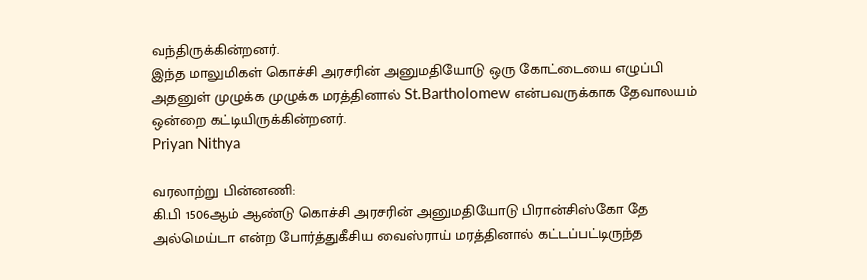வந்திருக்கின்றனர்.
இந்த மாலுமிகள் கொச்சி அரசரின் அனுமதியோடு ஒரு கோட்டையை எழுப்பி அதனுள் முழுக்க முழுக்க மரத்தினால் St.Bartholomew என்பவருக்காக தேவாலயம் ஒன்றை கட்டியிருக்கின்றனர்.
Priyan Nithya

வரலாற்று பின்னணி:
கி.பி 1506ஆம் ஆண்டு கொச்சி அரசரின் அனுமதியோடு பிரான்சிஸ்கோ தே அல்மெய்டா என்ற போர்த்துகீசிய வைஸ்ராய் மரத்தினால் கட்டப்பட்டிருந்த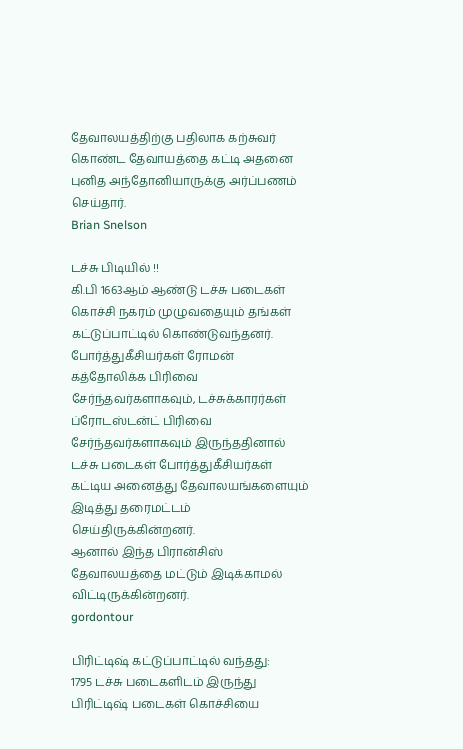தேவாலயத்திற்கு பதிலாக கற்சுவர் கொண்ட தேவாயத்தை கட்டி அதனை புனித அந்தோனியாருக்கு அர்ப்பணம் செய்தார்.
Brian Snelson

டச்சு பிடியில் !!
கி.பி 1663ஆம் ஆண்டு டச்சு படைகள் கொச்சி நகரம் முழுவதையும் தங்கள் கட்டுப்பாட்டில் கொண்டுவந்தனர். போர்த்துகீசியர்கள் ரோமன் கத்தோலிக்க பிரிவை சேர்ந்தவர்களாகவும், டச்சுக்காரர்கள் ப்ரோடஸ்டன்ட் பிரிவை சேர்ந்தவர்களாகவும் இருந்ததினால் டச்சு படைகள் போர்த்துகீசியர்கள் கட்டிய அனைத்து தேவாலயங்களையும் இடித்து தரைமட்டம் செய்திருக்கின்றனர்.
ஆனால் இந்த பிரான்சிஸ் தேவாலயத்தை மட்டும் இடிக்காமல் விட்டிருக்கின்றனர்.
gordontour

பிரிட்டிஷ் கட்டுப்பாட்டில் வந்தது:
1795 டச்சு படைகளிடம் இருந்து பிரிட்டிஷ் படைகள் கொச்சியை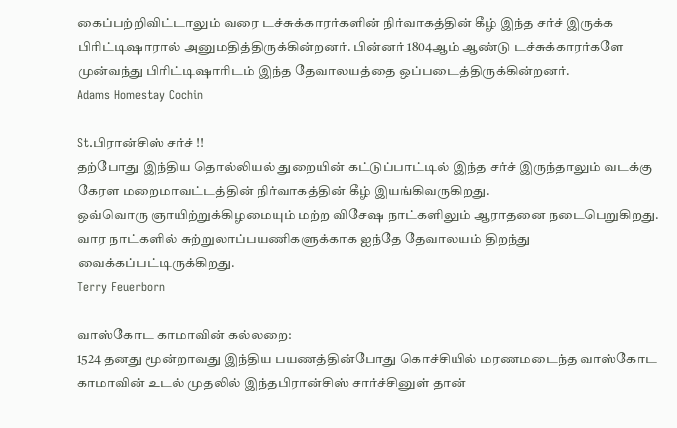கைப்பற்றிவிட்டாலும் வரை டச்சுக்காரர்களின் நிர்வாகத்தின் கீழ் இந்த சர்ச் இருக்க பிரிட்டிஷாரால் அனுமதித்திருக்கின்றனர். பின்னர் 1804ஆம் ஆண்டு டச்சுக்காரர்களே முன்வந்து பிரிட்டிஷாரிடம் இந்த தேவாலயத்தை ஒப்படைத்திருக்கின்றனர்.
Adams Homestay Cochin

St.பிரான்சிஸ் சர்ச் !!
தற்போது இந்திய தொல்லியல் துறையின் கட்டுப்பாட்டில் இந்த சர்ச் இருந்தாலும் வடக்கு கேரள மறைமாவட்டத்தின் நிர்வாகத்தின் கீழ் இயங்கிவருகிறது.
ஒவ்வொரு ஞாயிற்றுக்கிழமையும் மற்ற விசேஷ நாட்களிலும் ஆராதனை நடைபெறுகிறது. வார நாட்களில் சுற்றுலாப்பயணிகளுக்காக ஐந்தே தேவாலயம் திறந்து வைக்கப்பட்டிருக்கிறது.
Terry Feuerborn

வாஸ்கோட காமாவின் கல்லறை:
1524 தனது மூன்றாவது இந்திய பயணத்தின்போது கொச்சியில் மரணமடைந்த வாஸ்கோட காமாவின் உடல் முதலில் இந்தபிரான்சிஸ் சார்ச்சினுள் தான்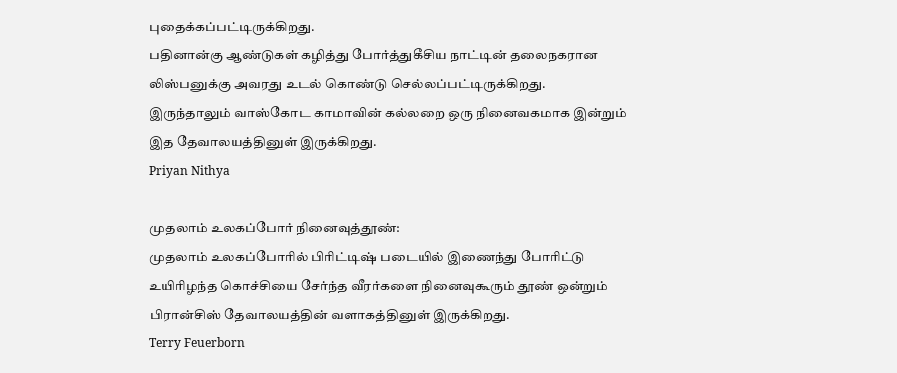புதைக்கப்பட்டிருக்கிறது.
பதினான்கு ஆண்டுகள் கழித்து போர்த்துகீசிய நாட்டின் தலைநகரான லிஸ்பனுக்கு அவரது உடல் கொண்டு செல்லப்பட்டிருக்கிறது.
இருந்தாலும் வாஸ்கோட காமாவின் கல்லறை ஒரு நினைவகமாக இன்றும் இத தேவாலயத்தினுள் இருக்கிறது.
Priyan Nithya

முதலாம் உலகப்போர் நினைவுத்தூண்:
முதலாம் உலகப்போரில் பிரிட்டிஷ் படையில் இணைந்து போரிட்டு உயிரிழந்த கொச்சியை சேர்ந்த வீரர்களை நினைவுகூரும் தூண் ஒன்றும் பிரான்சிஸ் தேவாலயத்தின் வளாகத்தினுள் இருக்கிறது.
Terry Feuerborn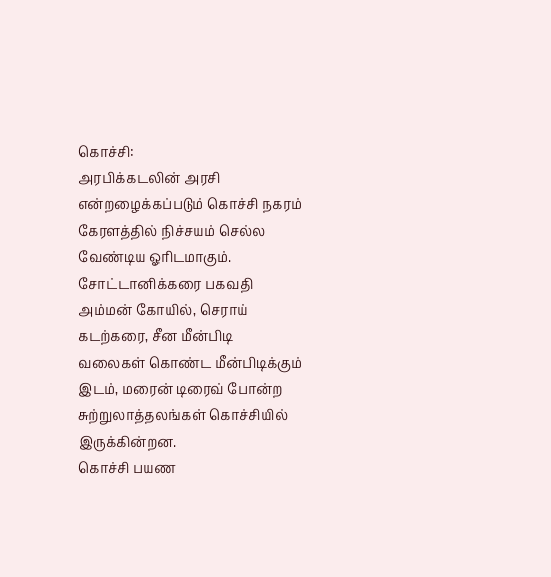கொச்சி:
அரபிக்கடலின் அரசி என்றழைக்கப்படும் கொச்சி நகரம் கேரளத்தில் நிச்சயம் செல்ல வேண்டிய ஓரிடமாகும். சோட்டானிக்கரை பகவதி அம்மன் கோயில், செராய் கடற்கரை, சீன மீன்பிடி வலைகள் கொண்ட மீன்பிடிக்கும் இடம், மரைன் டிரைவ் போன்ற சுற்றுலாத்தலங்கள் கொச்சியில் இருக்கின்றன.
கொச்சி பயண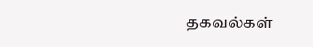தகவல்கள்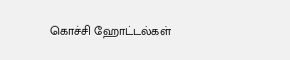கொச்சி ஹோட்டல்கள்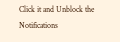Click it and Unblock the Notifications